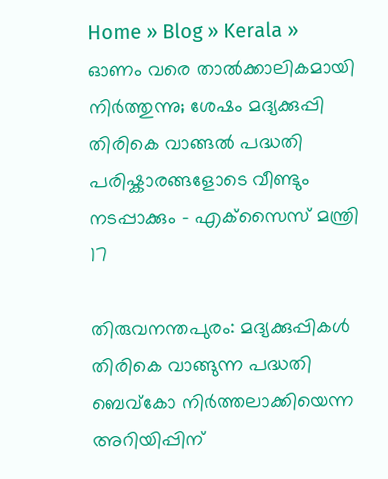Home » Blog » Kerala » ഓണം വരെ താൽക്കാലികമായി നിർത്തുന്നു; ശേഷം മദ്യക്കുപ്പി തിരികെ വാങ്ങൽ പദ്ധതി പരിഷ്കാരങ്ങളോടെ വീണ്ടും നടപ്പാക്കും – എക്‌സൈസ് മന്ത്രി
17

തിരുവനന്തപുരം: മദ്യക്കുപ്പികൾ തിരികെ വാങ്ങുന്ന പദ്ധതി ബെവ്‌കോ നിർത്തലാക്കിയെന്ന അറിയിപ്പിന്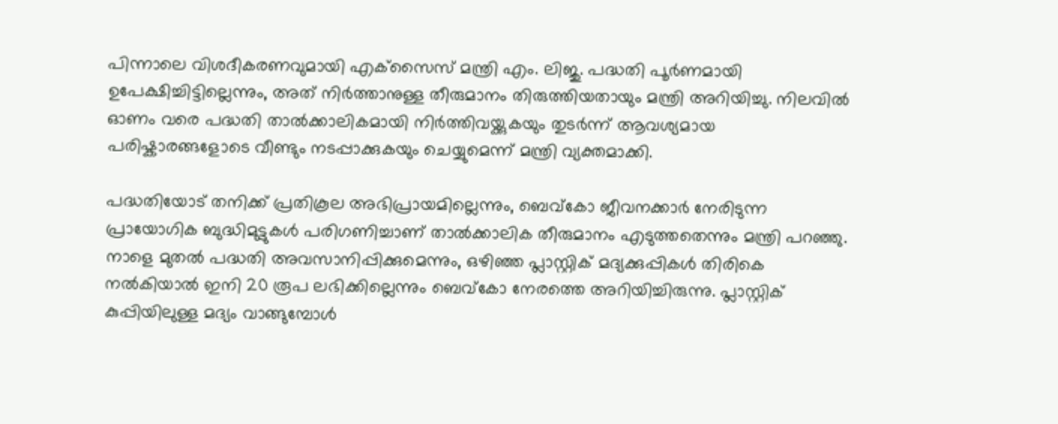പിന്നാലെ വിശദീകരണവുമായി എക്‌സൈസ് മന്ത്രി എം. ലിജു. പദ്ധതി പൂർണമായി ഉപേക്ഷിച്ചിട്ടില്ലെന്നും, അത് നിർത്താനുള്ള തീരുമാനം തിരുത്തിയതായും മന്ത്രി അറിയിച്ചു. നിലവിൽ ഓണം വരെ പദ്ധതി താൽക്കാലികമായി നിർത്തിവയ്ക്കുകയും തുടർന്ന് ആവശ്യമായ പരിഷ്കാരങ്ങളോടെ വീണ്ടും നടപ്പാക്കുകയും ചെയ്യുമെന്ന് മന്ത്രി വ്യക്തമാക്കി.

പദ്ധതിയോട് തനിക്ക് പ്രതികൂല അഭിപ്രായമില്ലെന്നും, ബെവ്‌കോ ജീവനക്കാർ നേരിടുന്ന പ്രായോഗിക ബുദ്ധിമുട്ടുകൾ പരിഗണിച്ചാണ് താൽക്കാലിക തീരുമാനം എടുത്തതെന്നും മന്ത്രി പറഞ്ഞു. നാളെ മുതൽ പദ്ധതി അവസാനിപ്പിക്കുമെന്നും, ഒഴിഞ്ഞ പ്ലാസ്റ്റിക് മദ്യക്കുപ്പികൾ തിരികെ നൽകിയാൽ ഇനി 20 രൂപ ലഭിക്കില്ലെന്നും ബെവ്‌കോ നേരത്തെ അറിയിച്ചിരുന്നു. പ്ലാസ്റ്റിക് കുപ്പിയിലുള്ള മദ്യം വാങ്ങുമ്പോൾ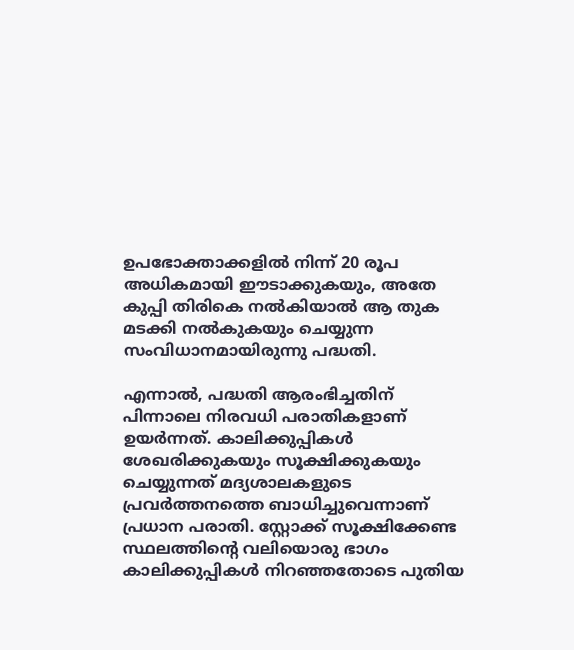ഉപഭോക്താക്കളിൽ നിന്ന് 20 രൂപ അധികമായി ഈടാക്കുകയും, അതേ കുപ്പി തിരികെ നൽകിയാൽ ആ തുക മടക്കി നൽകുകയും ചെയ്യുന്ന സംവിധാനമായിരുന്നു പദ്ധതി.

എന്നാൽ, പദ്ധതി ആരംഭിച്ചതിന് പിന്നാലെ നിരവധി പരാതികളാണ് ഉയർന്നത്. കാലിക്കുപ്പികൾ ശേഖരിക്കുകയും സൂക്ഷിക്കുകയും ചെയ്യുന്നത് മദ്യശാലകളുടെ പ്രവർത്തനത്തെ ബാധിച്ചുവെന്നാണ് പ്രധാന പരാതി. സ്റ്റോക്ക് സൂക്ഷിക്കേണ്ട സ്ഥലത്തിന്റെ വലിയൊരു ഭാഗം കാലിക്കുപ്പികൾ നിറഞ്ഞതോടെ പുതിയ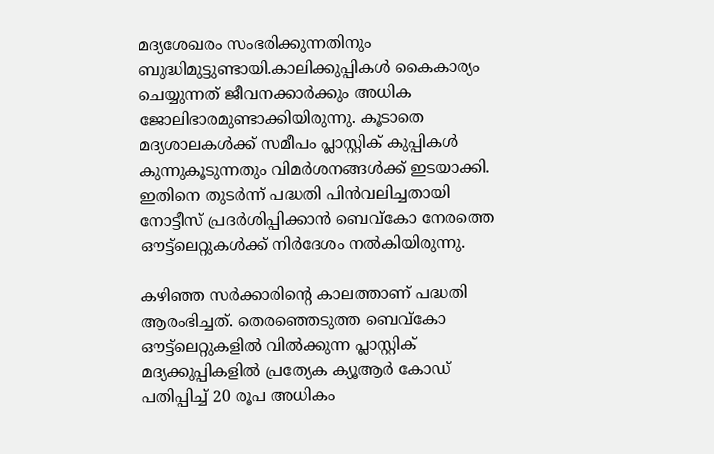മദ്യശേഖരം സംഭരിക്കുന്നതിനും ബുദ്ധിമുട്ടുണ്ടായി.കാലിക്കുപ്പികൾ കൈകാര്യം ചെയ്യുന്നത് ജീവനക്കാർക്കും അധിക ജോലിഭാരമുണ്ടാക്കിയിരുന്നു. കൂടാതെ മദ്യശാലകൾക്ക് സമീപം പ്ലാസ്റ്റിക് കുപ്പികൾ കുന്നുകൂടുന്നതും വിമർശനങ്ങൾക്ക് ഇടയാക്കി. ഇതിനെ തുടർന്ന് പദ്ധതി പിൻവലിച്ചതായി നോട്ടീസ് പ്രദർശിപ്പിക്കാൻ ബെവ്‌കോ നേരത്തെ ഔട്ട്‌ലെറ്റുകൾക്ക് നിർദേശം നൽകിയിരുന്നു.

കഴിഞ്ഞ സർക്കാരിന്റെ കാലത്താണ് പദ്ധതി ആരംഭിച്ചത്. തെരഞ്ഞെടുത്ത ബെവ്‌കോ ഔട്ട്‌ലെറ്റുകളിൽ വിൽക്കുന്ന പ്ലാസ്റ്റിക് മദ്യക്കുപ്പികളിൽ പ്രത്യേക ക്യൂആർ കോഡ് പതിപ്പിച്ച് 20 രൂപ അധികം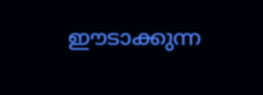ഈടാക്കുന്ന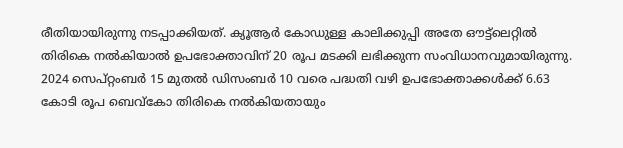രീതിയായിരുന്നു നടപ്പാക്കിയത്. ക്യൂആർ കോഡുള്ള കാലിക്കുപ്പി അതേ ഔട്ട്‌ലെറ്റിൽ തിരികെ നൽകിയാൽ ഉപഭോക്താവിന് 20 രൂപ മടക്കി ലഭിക്കുന്ന സംവിധാനവുമായിരുന്നു. 2024 സെപ്റ്റംബർ 15 മുതൽ ഡിസംബർ 10 വരെ പദ്ധതി വഴി ഉപഭോക്താക്കൾക്ക് 6.63 കോടി രൂപ ബെവ്‌കോ തിരികെ നൽകിയതായും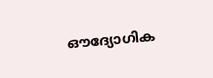ഔദ്യോഗിക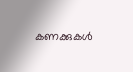കണക്കുകൾ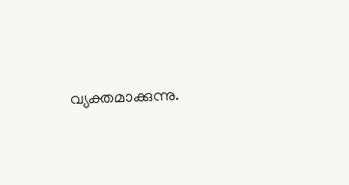വ്യക്തമാക്കുന്നു.